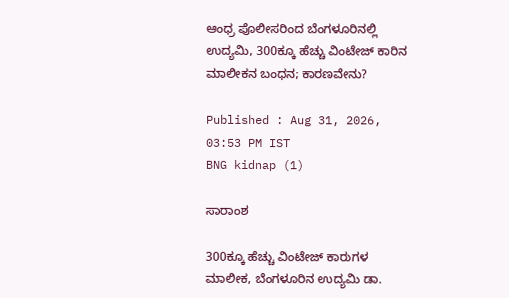ಆಂಧ್ರ ಪೊಲೀಸರಿಂದ ಬೆಂಗಳೂರಿನಲ್ಲಿ ಉದ್ಯಮಿ, 300ಕ್ಕೂ ಹೆಚ್ಚು ವಿಂಟೇಜ್ ಕಾರಿನ ಮಾಲೀಕನ ಬಂಧನ; ಕಾರಣವೇನು?

Published : Aug 31, 2026, 03:53 PM IST
BNG kidnap (1)

ಸಾರಾಂಶ

300ಕ್ಕೂ ಹೆಚ್ಚು ವಿಂಟೇಜ್ ಕಾರುಗಳ ಮಾಲೀಕ, ಬೆಂಗಳೂರಿನ ಉದ್ಯಮಿ ಡಾ.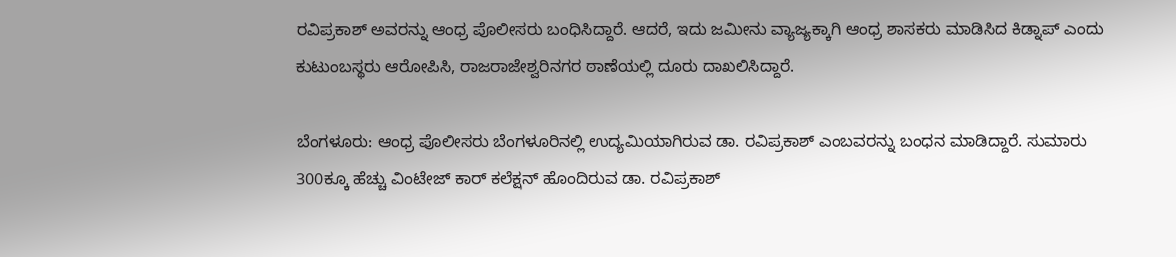ರವಿಪ್ರಕಾಶ್ ಅವರನ್ನು ಆಂಧ್ರ ಪೊಲೀಸರು ಬಂಧಿಸಿದ್ದಾರೆ. ಆದರೆ, ಇದು ಜಮೀನು ವ್ಯಾಜ್ಯಕ್ಕಾಗಿ ಆಂಧ್ರ ಶಾಸಕರು ಮಾಡಿಸಿದ ಕಿಡ್ನಾಪ್ ಎಂದು ಕುಟುಂಬಸ್ಥರು ಆರೋಪಿಸಿ, ರಾಜರಾಜೇಶ್ವರಿನಗರ ಠಾಣೆಯಲ್ಲಿ ದೂರು ದಾಖಲಿಸಿದ್ದಾರೆ.

ಬೆಂಗಳೂರು: ಆಂಧ್ರ ಪೊಲೀಸರು ಬೆಂಗಳೂರಿನಲ್ಲಿ ಉದ್ಯಮಿಯಾಗಿರುವ ಡಾ. ರವಿಪ್ರಕಾಶ್ ಎಂಬವರನ್ನು ಬಂಧನ ಮಾಡಿದ್ದಾರೆ. ಸುಮಾರು 300ಕ್ಕೂ ಹೆಚ್ಚು ವಿಂಟೇಜ್ ಕಾರ್ ಕಲೆಕ್ಷನ್ ಹೊಂದಿರುವ ಡಾ. ರವಿಪ್ರಕಾಶ್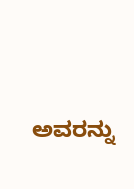ಅವರನ್ನು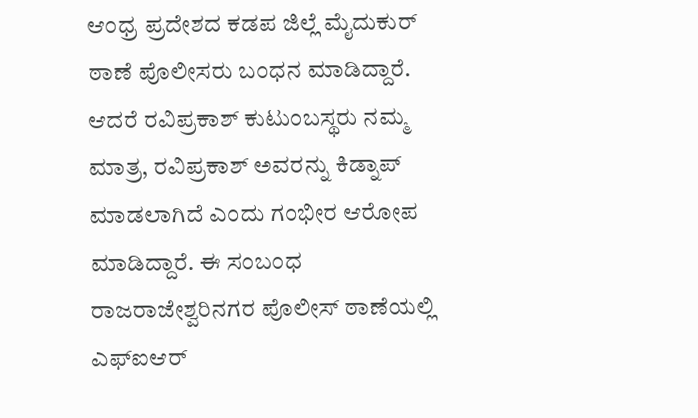ಆಂಧ್ರ ಪ್ರದೇಶದ ಕಡಪ ಜಿಲ್ಲೆ ಮೈದುಕುರ್ ಠಾಣೆ ಪೊಲೀಸರು ಬಂಧನ ಮಾಡಿದ್ದಾರೆ. ಆದರೆ ರವಿಪ್ರಕಾಶ್ ಕುಟುಂಬಸ್ಥರು ನಮ್ಮ ಮಾತ್ರ, ರವಿಪ್ರಕಾಶ್ ಅವರನ್ನು ಕಿಡ್ನಾಪ್ ಮಾಡಲಾಗಿದೆ ಎಂದು ಗಂಭೀರ ಆರೋಪ ಮಾಡಿದ್ದಾರೆ. ಈ ಸಂಬಂಧ ರಾಜರಾಜೇಶ್ವರಿನಗರ ಪೊಲೀಸ್ ಠಾಣೆಯಲ್ಲಿ ಎಫ್ಐಆರ್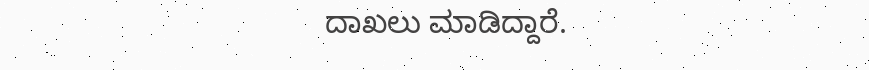ದಾಖಲು ಮಾಡಿದ್ದಾರೆ.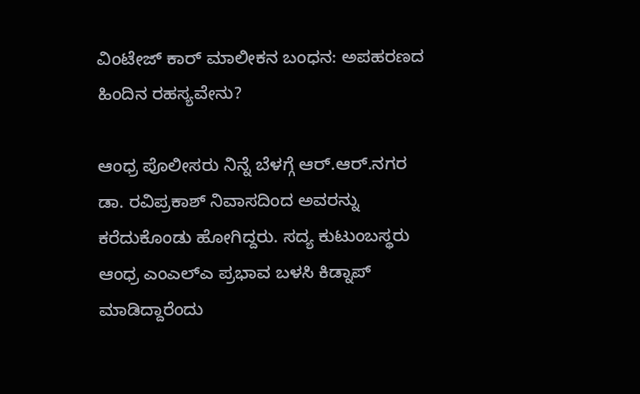ವಿಂಟೇಜ್ ಕಾರ್ ಮಾಲೀಕನ ಬಂಧನ: ಅಪಹರಣದ ಹಿಂದಿನ ರಹಸ್ಯವೇನು?

ಆಂಧ್ರ ಪೊಲೀಸರು ನಿನ್ನೆ ಬೆಳಗ್ಗೆ ಆರ್.ಆರ್.ನಗರ ಡಾ. ರವಿಪ್ರಕಾಶ್ ನಿವಾಸದಿಂದ ಅವರನ್ನು ಕರೆದುಕೊಂಡು ಹೋಗಿದ್ದರು. ಸದ್ಯ ಕುಟುಂಬಸ್ಥರು ಆಂಧ್ರ ಎಂಎಲ್ಎ ಪ್ರಭಾವ ಬಳಸಿ ಕಿಡ್ನಾಪ್ ಮಾಡಿದ್ದಾರೆಂದು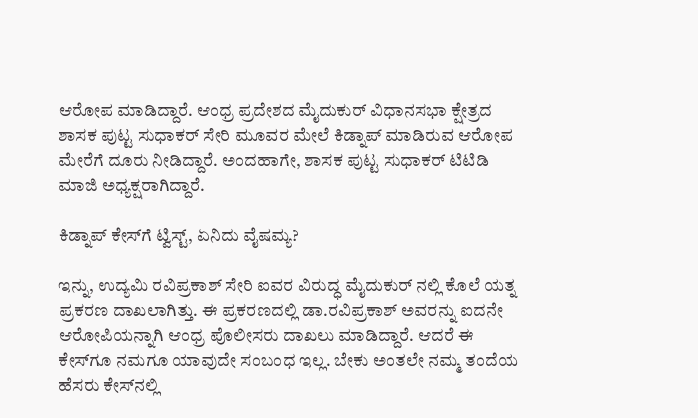ಆರೋಪ ಮಾಡಿದ್ದಾರೆ. ಆಂಧ್ರ ಪ್ರದೇಶದ ಮೈದುಕುರ್ ವಿಧಾನಸಭಾ ಕ್ಷೇತ್ರದ ಶಾಸಕ ಪುಟ್ಟ ಸುಧಾಕರ್ ಸೇರಿ ಮೂವರ ಮೇಲೆ ಕಿಡ್ನಾಪ್ ಮಾಡಿರುವ ಆರೋಪ ಮೇರೆಗೆ ದೂರು ನೀಡಿದ್ದಾರೆ. ಅಂದಹಾಗೇ, ಶಾಸಕ ಪುಟ್ಟ ಸುಧಾಕರ್ ಟಿಟಿಡಿ ಮಾಜಿ ಅಧ್ಯಕ್ಷರಾಗಿದ್ದಾರೆ.

ಕಿಡ್ನಾಪ್‌ ಕೇಸ್‌ಗೆ ಟ್ವಿಸ್ಟ್, ಏನಿದು ವೈಷಮ್ಯ?

ಇನ್ನು, ಉದ್ಯಮಿ ರವಿಪ್ರಕಾಶ್ ಸೇರಿ ಐವರ ವಿರುದ್ಧ ಮೈದುಕುರ್ ನಲ್ಲಿ ಕೊಲೆ ಯತ್ನ ಪ್ರಕರಣ ದಾಖಲಾಗಿತ್ತು. ಈ ಪ್ರಕರಣದಲ್ಲಿ ಡಾ.ರವಿಪ್ರಕಾಶ್ ಅವರನ್ನು ಐದನೇ ಆರೋಪಿಯನ್ನಾಗಿ ಆಂಧ್ರ ಪೊಲೀಸರು ದಾಖಲು ಮಾಡಿದ್ದಾರೆ. ಆದರೆ ಈ ಕೇಸ್‌ಗೂ ನಮಗೂ ಯಾವುದೇ ಸಂಬಂಧ ಇಲ್ಲ. ಬೇಕು ಅಂತಲೇ ನಮ್ಮ ತಂದೆಯ ಹೆಸರು ಕೇಸ್‌ನಲ್ಲಿ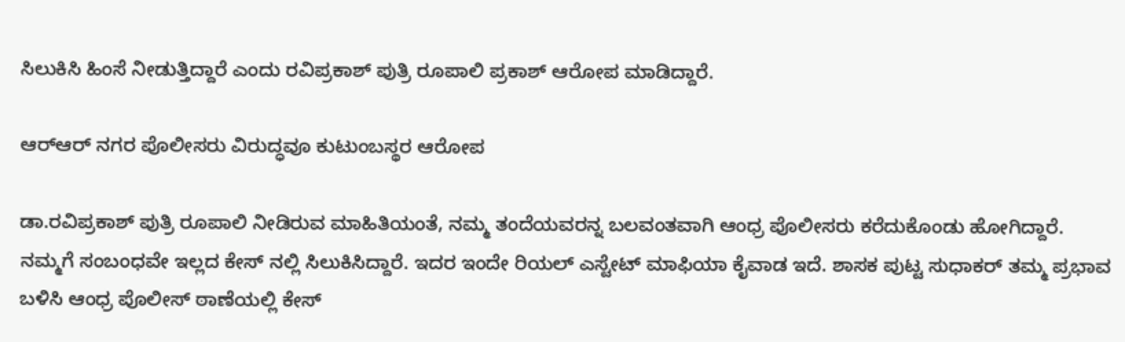ಸಿಲುಕಿಸಿ ಹಿಂಸೆ ನೀಡುತ್ತಿದ್ದಾರೆ ಎಂದು ರವಿಪ್ರಕಾಶ್ ಪುತ್ರಿ ರೂಪಾಲಿ ಪ್ರಕಾಶ್ ಆರೋಪ ಮಾಡಿದ್ದಾರೆ.

ಆರ್‌ಆರ್ ನಗರ ಪೊಲೀಸರು ವಿರುದ್ಧವೂ ಕುಟುಂಬಸ್ಥರ ಆರೋಪ

ಡಾ.ರವಿಪ್ರಕಾಶ್ ಪುತ್ರಿ ರೂಪಾಲಿ ನೀಡಿರುವ ಮಾಹಿತಿಯಂತೆ, ನಮ್ಮ ತಂದೆಯವರನ್ನ ಬಲವಂತವಾಗಿ ಆಂಧ್ರ ಪೊಲೀಸರು ಕರೆದುಕೊಂಡು ಹೋಗಿದ್ದಾರೆ. ನಮ್ಮಗೆ ಸಂಬಂಧವೇ ಇಲ್ಲದ ಕೇಸ್ ನಲ್ಲಿ ಸಿಲುಕಿಸಿದ್ದಾರೆ. ಇದರ ಇಂದೇ ರಿಯಲ್ ಎಸ್ಟೇಟ್ ಮಾಫಿಯಾ ಕೈವಾಡ ಇದೆ. ಶಾಸಕ ಪುಟ್ಟ ಸುಧಾಕರ್ ತಮ್ಮ ಪ್ರಭಾವ ಬಳಿಸಿ ಆಂಧ್ರ ಪೊಲೀಸ್ ಠಾಣೆಯಲ್ಲಿ ಕೇಸ್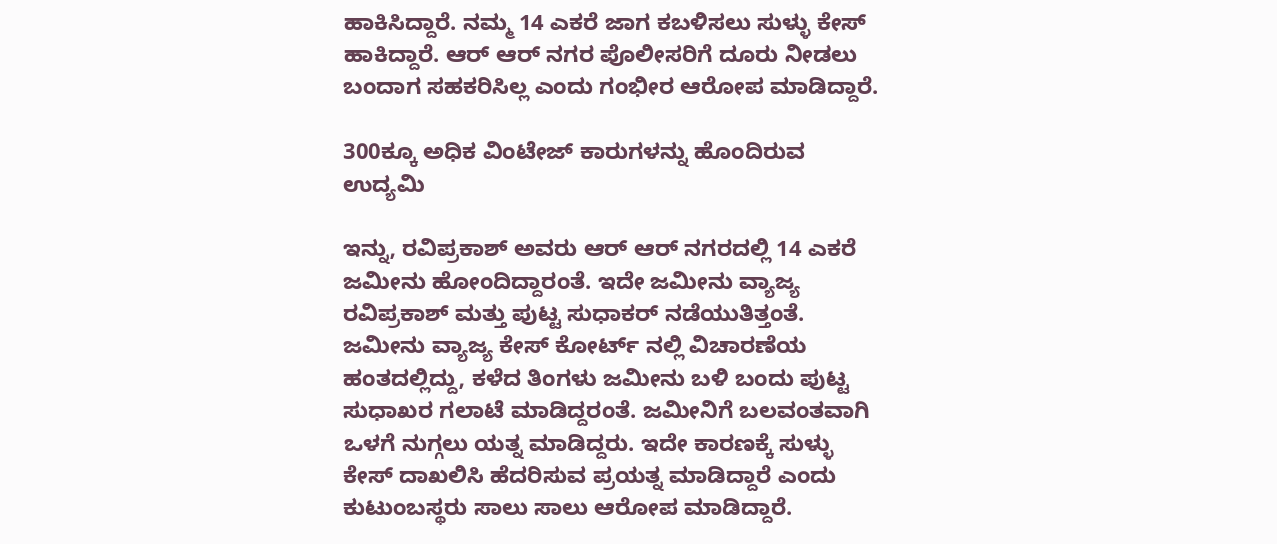ಹಾಕಿಸಿದ್ದಾರೆ. ನಮ್ಮ 14 ಎಕರೆ ಜಾಗ ಕಬಳಿಸಲು ಸುಳ್ಳು ಕೇಸ್ ಹಾಕಿದ್ದಾರೆ. ಆರ್ ಆರ್ ನಗರ ಪೊಲೀಸರಿಗೆ ದೂರು ನೀಡಲು ಬಂದಾಗ ಸಹಕರಿಸಿಲ್ಲ ಎಂದು ಗಂಭೀರ ಆರೋಪ ಮಾಡಿದ್ದಾರೆ.

300ಕ್ಕೂ ಅಧಿಕ ವಿಂಟೇಜ್ ಕಾರುಗಳನ್ನು ಹೊಂದಿರುವ ಉದ್ಯಮಿ

ಇನ್ನು, ರವಿಪ್ರಕಾಶ್ ಅವರು ಆರ್ ಆರ್ ನಗರದಲ್ಲಿ 14 ಎಕರೆ ಜಮೀನು ಹೋಂದಿದ್ದಾರಂತೆ. ಇದೇ ಜಮೀನು ವ್ಯಾಜ್ಯ ರವಿಪ್ರಕಾಶ್ ಮತ್ತು ಪುಟ್ಟ ಸುಧಾಕರ್ ನಡೆಯುತಿತ್ತಂತೆ. ಜಮೀನು ವ್ಯಾಜ್ಯ ಕೇಸ್ ಕೋರ್ಟ್ ನಲ್ಲಿ ವಿಚಾರಣೆಯ ಹಂತದಲ್ಲಿದ್ದು, ಕಳೆದ ತಿಂಗಳು ಜಮೀನು ಬಳಿ ಬಂದು ಪುಟ್ಟ ಸುಧಾಖರ ಗಲಾಟೆ ಮಾಡಿದ್ದರಂತೆ. ಜಮೀನಿಗೆ ಬಲವಂತವಾಗಿ ಒಳಗೆ ನುಗ್ಗಲು ಯತ್ನ ಮಾಡಿದ್ದರು. ಇದೇ ಕಾರಣಕ್ಕೆ ಸುಳ್ಳು ಕೇಸ್ ದಾಖಲಿಸಿ ಹೆದರಿಸುವ ಪ್ರಯತ್ನ ಮಾಡಿದ್ದಾರೆ ಎಂದು ಕುಟುಂಬಸ್ಥರು ಸಾಲು ಸಾಲು ಆರೋಪ ಮಾಡಿದ್ದಾರೆ.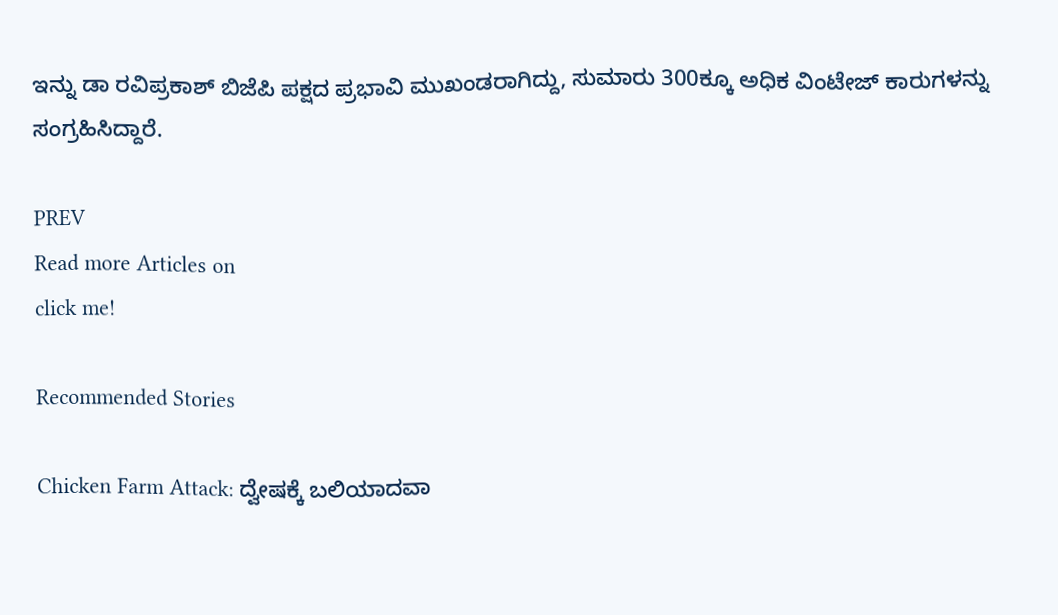ಇನ್ನು ಡಾ ರವಿಪ್ರಕಾಶ್ ಬಿಜೆಪಿ ಪಕ್ಷದ ಪ್ರಭಾವಿ ಮುಖಂಡರಾಗಿದ್ದು, ಸುಮಾರು 300ಕ್ಕೂ ಅಧಿಕ ವಿಂಟೇಜ್ ಕಾರುಗಳನ್ನು ಸಂಗ್ರಹಿಸಿದ್ದಾರೆ.

PREV
Read more Articles on
click me!

Recommended Stories

Chicken Farm Attack: ದ್ವೇಷಕ್ಕೆ ಬಲಿಯಾದವಾ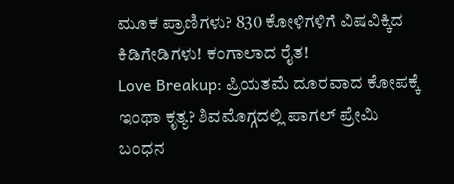ಮೂಕ ಪ್ರಾಣಿಗಳು? 830 ಕೋಳಿಗಳಿಗೆ ವಿಷವಿಕ್ಕಿದ ಕಿಡಿಗೇಡಿಗಳು! ಕಂಗಾಲಾದ ರೈತ!
Love Breakup: ಪ್ರಿಯತಮೆ ದೂರವಾದ ಕೋಪಕ್ಕೆ ಇಂಥಾ ಕೃತ್ಯ? ಶಿವಮೊಗ್ಗದಲ್ಲಿ ಪಾಗಲ್ ಪ್ರೇಮಿ ಬಂಧನ